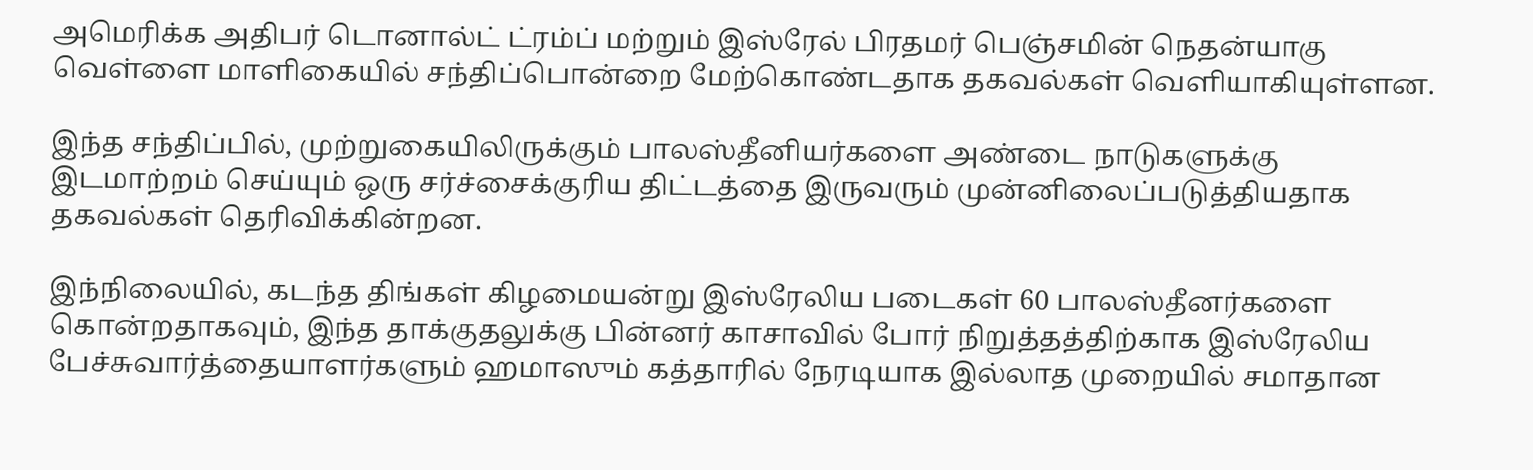அமெரிக்க அதிபர் டொனால்ட் ட்ரம்ப் மற்றும் இஸ்ரேல் பிரதமர் பெஞ்சமின் நெதன்யாகு வெள்ளை மாளிகையில் சந்திப்பொன்றை மேற்கொண்டதாக தகவல்கள் வெளியாகியுள்ளன.

இந்த சந்திப்பில், முற்றுகையிலிருக்கும் பாலஸ்தீனியர்களை அண்டை நாடுகளுக்கு இடமாற்றம் செய்யும் ஒரு சர்ச்சைக்குரிய திட்டத்தை இருவரும் முன்னிலைப்படுத்தியதாக தகவல்கள் தெரிவிக்கின்றன.

இந்நிலையில், கடந்த திங்கள் கிழமையன்று இஸ்ரேலிய படைகள் 60 பாலஸ்தீனர்களை கொன்றதாகவும், இந்த தாக்குதலுக்கு பின்னர் காசாவில் போர் நிறுத்தத்திற்காக இஸ்ரேலிய பேச்சுவார்த்தையாளர்களும் ஹமாஸும் கத்தாரில் நேரடியாக இல்லாத முறையில் சமாதான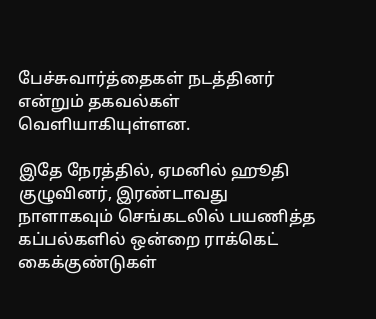பேச்சுவார்த்தைகள் நடத்தினர் என்றும் தகவல்கள் வெளியாகியுள்ளன.

இதே நேரத்தில், ஏமனில் ஹூதி குழுவினர், இரண்டாவது நாளாகவும் செங்கடலில் பயணித்த கப்பல்களில் ஒன்றை ராக்கெட் கைக்குண்டுகள்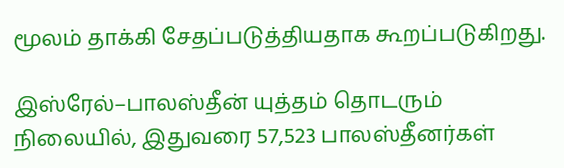மூலம் தாக்கி சேதப்படுத்தியதாக கூறப்படுகிறது.

இஸ்ரேல்–பாலஸ்தீன் யுத்தம் தொடரும் நிலையில், இதுவரை 57,523 பாலஸ்தீனர்கள்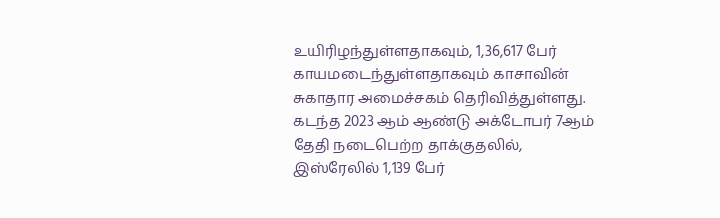உயிரிழந்துள்ளதாகவும், 1,36,617 பேர் காயமடைந்துள்ளதாகவும் காசாவின் சுகாதார அமைச்சகம் தெரிவித்துள்ளது. கடந்த 2023 ஆம் ஆண்டு அக்டோபர் 7ஆம் தேதி நடைபெற்ற தாக்குதலில், இஸ்ரேலில் 1,139 பேர்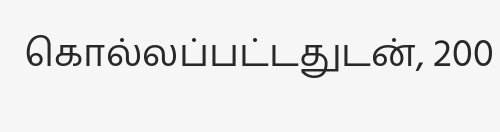கொல்லப்பட்டதுடன், 200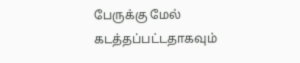பேருக்கு மேல் கடத்தப்பட்டதாகவும்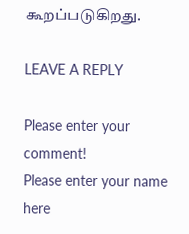கூறப்படுகிறது.

LEAVE A REPLY

Please enter your comment!
Please enter your name here